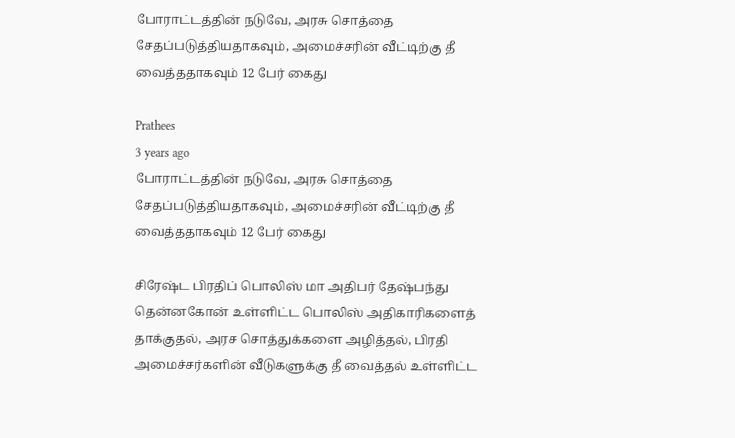போராட்டத்தின் நடுவே, அரசு சொத்தை சேதப்படுத்தியதாகவும், அமைச்சரின் வீட்டிற்கு தீ வைத்ததாகவும் 12 பேர் கைது

Prathees
3 years ago
போராட்டத்தின் நடுவே, அரசு சொத்தை சேதப்படுத்தியதாகவும், அமைச்சரின் வீட்டிற்கு தீ வைத்ததாகவும் 12 பேர் கைது

சிரேஷ்ட பிரதிப் பொலிஸ் மா அதிபர் தேஷ்பந்து தென்னகோன் உள்ளிட்ட பொலிஸ் அதிகாரிகளைத் தாக்குதல், அரச சொத்துக்களை அழித்தல், பிரதி அமைச்சர்களின் வீடுகளுக்கு தீ வைத்தல் உள்ளிட்ட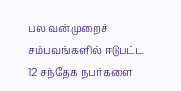பல வன்முறைச் சம்பவங்களில் ஈடுபட்ட 12 சந்தேக நபர்களை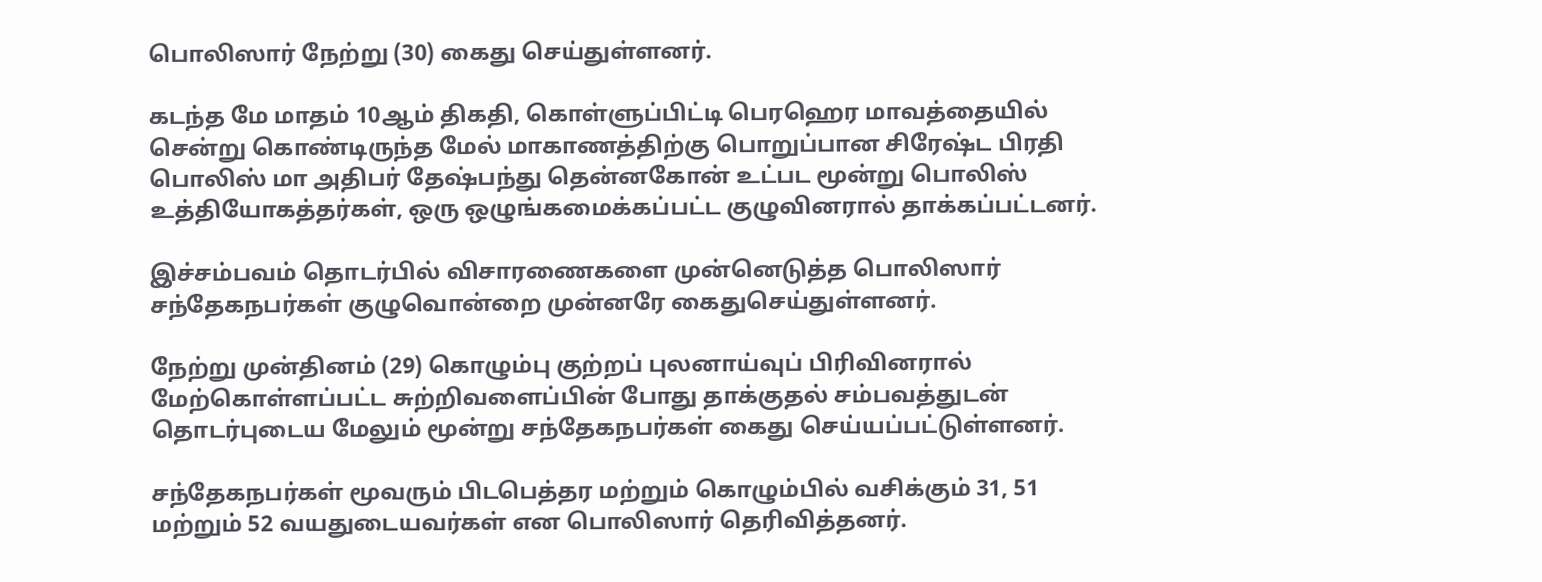பொலிஸார் நேற்று (30) கைது செய்துள்ளனர்.

கடந்த மே மாதம் 10ஆம் திகதி, கொள்ளுப்பிட்டி பெரஹெர மாவத்தையில் சென்று கொண்டிருந்த மேல் மாகாணத்திற்கு பொறுப்பான சிரேஷ்ட பிரதி பொலிஸ் மா அதிபர் தேஷ்பந்து தென்னகோன் உட்பட மூன்று பொலிஸ் உத்தியோகத்தர்கள், ஒரு ஒழுங்கமைக்கப்பட்ட குழுவினரால் தாக்கப்பட்டனர்.

இச்சம்பவம் தொடர்பில் விசாரணைகளை முன்னெடுத்த பொலிஸார் சந்தேகநபர்கள் குழுவொன்றை முன்னரே கைதுசெய்துள்ளனர்.

நேற்று முன்தினம் (29) கொழும்பு குற்றப் புலனாய்வுப் பிரிவினரால் மேற்கொள்ளப்பட்ட சுற்றிவளைப்பின் போது தாக்குதல் சம்பவத்துடன் தொடர்புடைய மேலும் மூன்று சந்தேகநபர்கள் கைது செய்யப்பட்டுள்ளனர்.

சந்தேகநபர்கள் மூவரும் பிடபெத்தர மற்றும் கொழும்பில் வசிக்கும் 31, 51 மற்றும் 52 வயதுடையவர்கள் என பொலிஸார் தெரிவித்தனர்.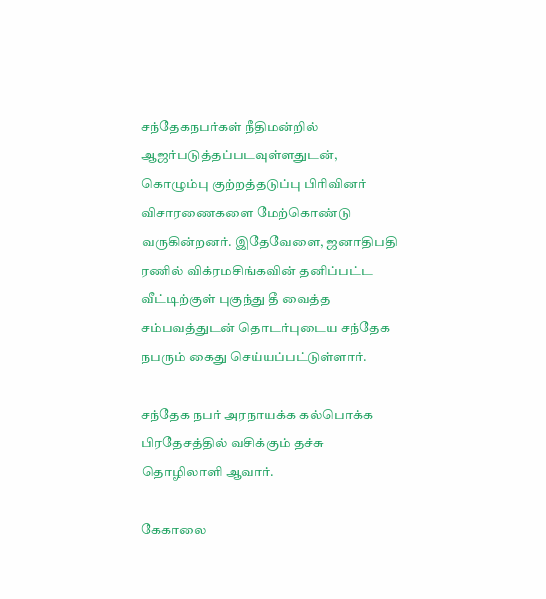சந்தேகநபர்கள் நீதிமன்றில் ஆஜர்படுத்தப்படவுள்ளதுடன், கொழும்பு குற்றத்தடுப்பு பிரிவினர் விசாரணைகளை மேற்கொண்டு வருகின்றனர். இதேவேளை, ஜனாதிபதி ரணில் விக்ரமசிங்கவின் தனிப்பட்ட வீட்டிற்குள் புகுந்து தீ வைத்த சம்பவத்துடன் தொடர்புடைய சந்தேக நபரும் கைது செய்யப்பட்டுள்ளார்.

சந்தேக நபர் அரநாயக்க கல்பொக்க பிரதேசத்தில் வசிக்கும் தச்சு தொழிலாளி ஆவார்.

கேகாலை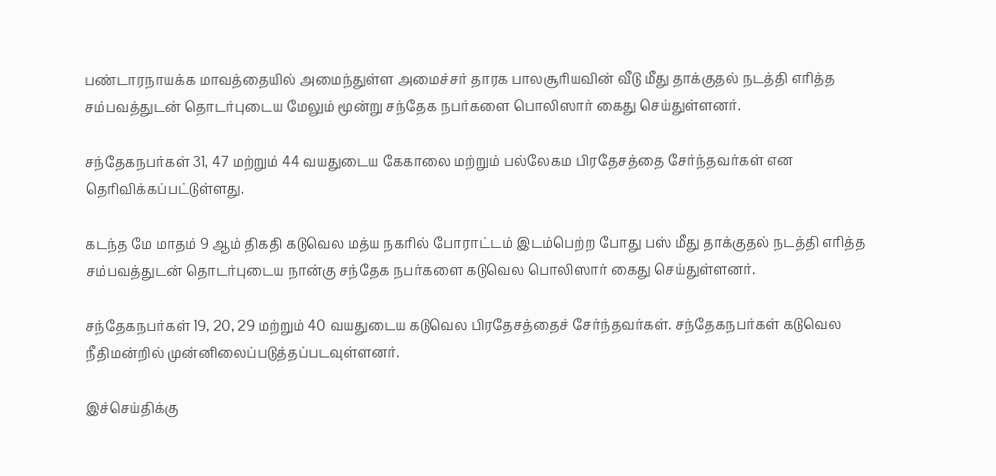பண்டாரநாயக்க மாவத்தையில் அமைந்துள்ள அமைச்சர் தாரக பாலசூரியவின் வீடு மீது தாக்குதல் நடத்தி எரித்த சம்பவத்துடன் தொடர்புடைய மேலும் மூன்று சந்தேக நபர்களை பொலிஸார் கைது செய்துள்ளனர்.

சந்தேகநபர்கள் 31, 47 மற்றும் 44 வயதுடைய கேகாலை மற்றும் பல்லேகம பிரதேசத்தை சேர்ந்தவர்கள் என தெரிவிக்கப்பட்டுள்ளது.

கடந்த மே மாதம் 9 ஆம் திகதி கடுவெல மத்ய நகரில் போராட்டம் இடம்பெற்ற போது பஸ் மீது தாக்குதல் நடத்தி எரித்த சம்பவத்துடன் தொடர்புடைய நான்கு சந்தேக நபர்களை கடுவெல பொலிஸார் கைது செய்துள்ளனர்.

சந்தேகநபர்கள் 19, 20, 29 மற்றும் 40 வயதுடைய கடுவெல பிரதேசத்தைச் சேர்ந்தவர்கள். சந்தேகநபர்கள் கடுவெல நீதிமன்றில் முன்னிலைப்படுத்தப்படவுள்ளனர்.

இச்செய்திக்கு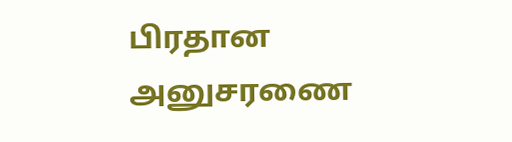பிரதான அனுசரணை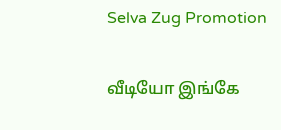Selva Zug Promotion

வீடியோ இங்கே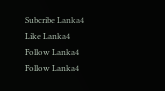Subcribe Lanka4
Like Lanka4
Follow Lanka4
Follow Lanka4